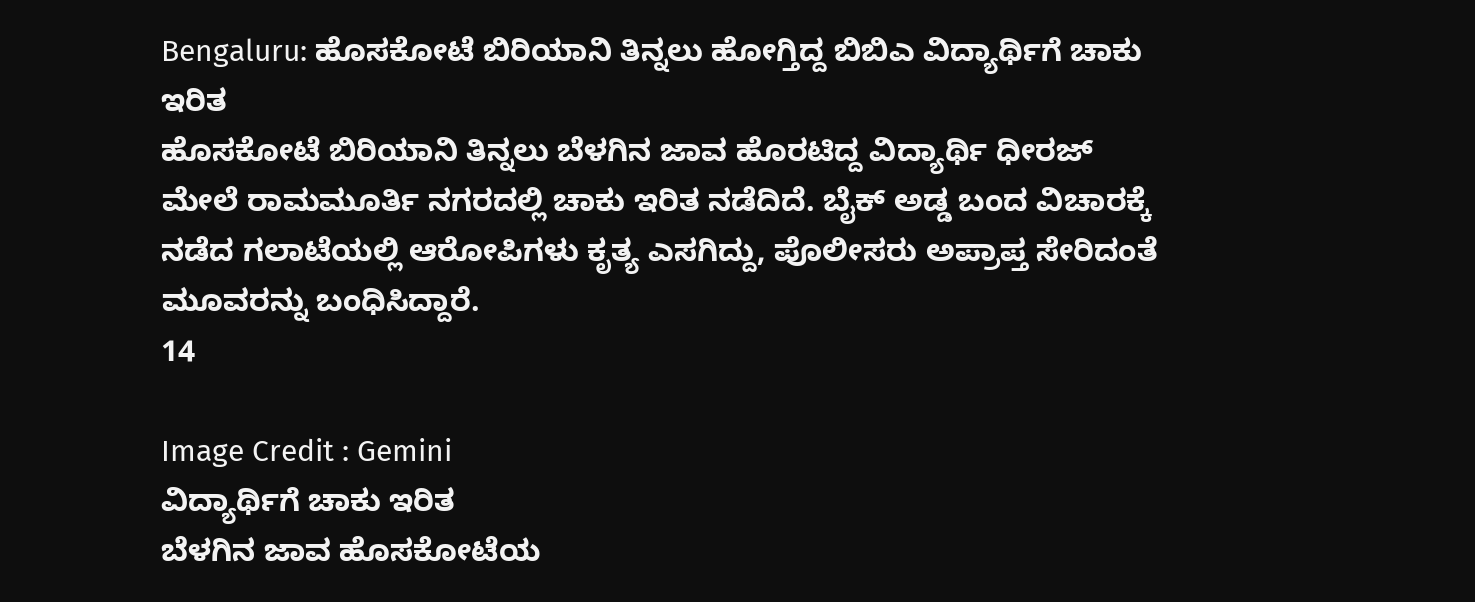Bengaluru: ಹೊಸಕೋಟೆ ಬಿರಿಯಾನಿ ತಿನ್ನಲು ಹೋಗ್ತಿದ್ದ ಬಿಬಿಎ ವಿದ್ಯಾರ್ಥಿಗೆ ಚಾಕು ಇರಿತ
ಹೊಸಕೋಟೆ ಬಿರಿಯಾನಿ ತಿನ್ನಲು ಬೆಳಗಿನ ಜಾವ ಹೊರಟಿದ್ದ ವಿದ್ಯಾರ್ಥಿ ಧೀರಜ್ ಮೇಲೆ ರಾಮಮೂರ್ತಿ ನಗರದಲ್ಲಿ ಚಾಕು ಇರಿತ ನಡೆದಿದೆ. ಬೈಕ್ ಅಡ್ಡ ಬಂದ ವಿಚಾರಕ್ಕೆ ನಡೆದ ಗಲಾಟೆಯಲ್ಲಿ ಆರೋಪಿಗಳು ಕೃತ್ಯ ಎಸಗಿದ್ದು, ಪೊಲೀಸರು ಅಪ್ರಾಪ್ತ ಸೇರಿದಂತೆ ಮೂವರನ್ನು ಬಂಧಿಸಿದ್ದಾರೆ.
14

Image Credit : Gemini
ವಿದ್ಯಾರ್ಥಿಗೆ ಚಾಕು ಇರಿತ
ಬೆಳಗಿನ ಜಾವ ಹೊಸಕೋಟೆಯ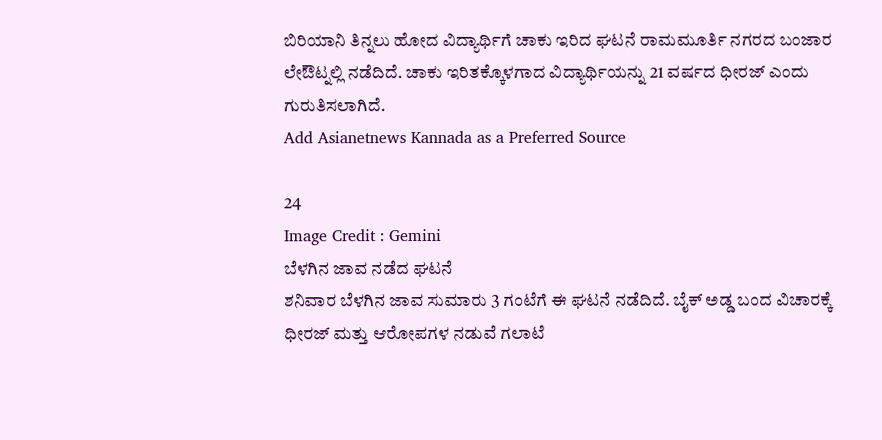ಬಿರಿಯಾನಿ ತಿನ್ನಲು ಹೋದ ವಿದ್ಯಾರ್ಥಿಗೆ ಚಾಕು ಇರಿದ ಘಟನೆ ರಾಮಮೂರ್ತಿ ನಗರದ ಬಂಜಾರ ಲೇಔಟ್ನಲ್ಲಿ ನಡೆದಿದೆ. ಚಾಕು ಇರಿತಕ್ಕೊಳಗಾದ ವಿದ್ಯಾರ್ಥಿಯನ್ನು 21 ವರ್ಷದ ಧೀರಜ್ ಎಂದು ಗುರುತಿಸಲಾಗಿದೆ.
Add Asianetnews Kannada as a Preferred Source

24
Image Credit : Gemini
ಬೆಳಗಿನ ಜಾವ ನಡೆದ ಘಟನೆ
ಶನಿವಾರ ಬೆಳಗಿನ ಜಾವ ಸುಮಾರು 3 ಗಂಟೆಗೆ ಈ ಘಟನೆ ನಡೆದಿದೆ. ಬೈಕ್ ಅಡ್ಡ ಬಂದ ವಿಚಾರಕ್ಕೆ ಧೀರಜ್ ಮತ್ತು ಆರೋಪಗಳ ನಡುವೆ ಗಲಾಟೆ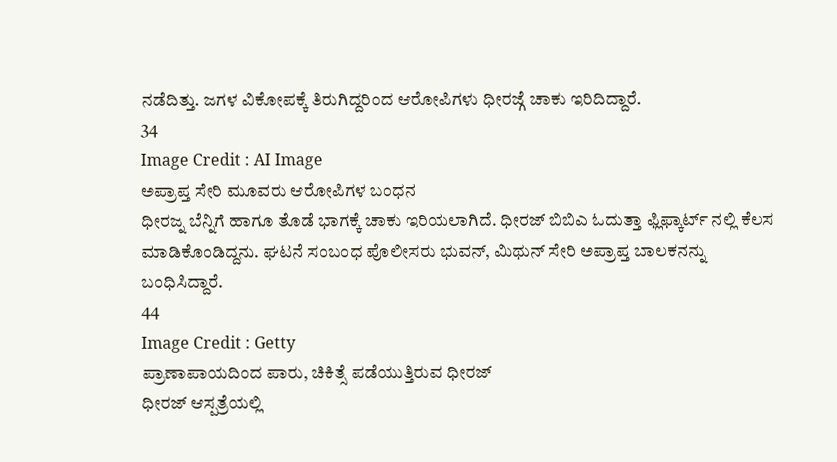ನಡೆದಿತ್ತು. ಜಗಳ ವಿಕೋಪಕ್ಕೆ ತಿರುಗಿದ್ದರಿಂದ ಆರೋಪಿಗಳು ಧೀರಜ್ಗೆ ಚಾಕು ಇರಿದಿದ್ದಾರೆ.
34
Image Credit : AI Image
ಅಪ್ರಾಪ್ತ ಸೇರಿ ಮೂವರು ಆರೋಪಿಗಳ ಬಂಧನ
ಧೀರಜ್ನ ಬೆನ್ನಿಗೆ ಹಾಗೂ ತೊಡೆ ಭಾಗಕ್ಕೆ ಚಾಕು ಇರಿಯಲಾಗಿದೆ. ಧೀರಜ್ ಬಿಬಿಎ ಓದುತ್ತಾ ಫ್ಲಿಫ್ಕಾರ್ಟ್ ನಲ್ಲಿ ಕೆಲಸ ಮಾಡಿಕೊಂಡಿದ್ದನು. ಘಟನೆ ಸಂಬಂಧ ಪೊಲೀಸರು ಭುವನ್, ಮಿಥುನ್ ಸೇರಿ ಅಪ್ರಾಪ್ತ ಬಾಲಕನನ್ನು ಬಂಧಿಸಿದ್ದಾರೆ.
44
Image Credit : Getty
ಪ್ರಾಣಾಪಾಯದಿಂದ ಪಾರು, ಚಿಕಿತ್ಸೆ ಪಡೆಯುತ್ತಿರುವ ಧೀರಜ್
ಧೀರಜ್ ಆಸ್ಪತ್ರೆಯಲ್ಲಿ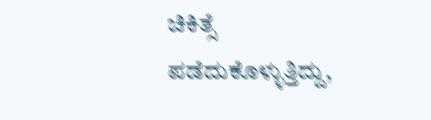ಚಿಕಿತ್ಸೆ ಪಡೆದುಕೊಳ್ಳುತ್ತಿದ್ದು,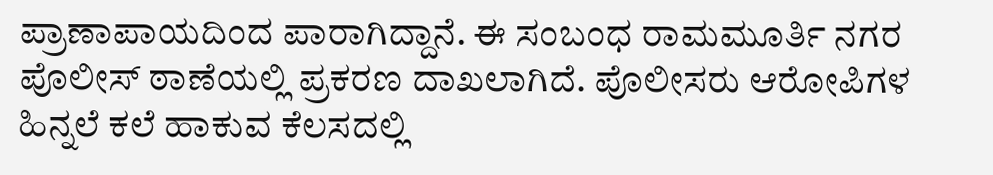ಪ್ರಾಣಾಪಾಯದಿಂದ ಪಾರಾಗಿದ್ದಾನೆ. ಈ ಸಂಬಂಧ ರಾಮಮೂರ್ತಿ ನಗರ ಪೊಲೀಸ್ ಠಾಣೆಯಲ್ಲಿ ಪ್ರಕರಣ ದಾಖಲಾಗಿದೆ. ಪೊಲೀಸರು ಆರೋಪಿಗಳ ಹಿನ್ನಲೆ ಕಲೆ ಹಾಕುವ ಕೆಲಸದಲ್ಲಿ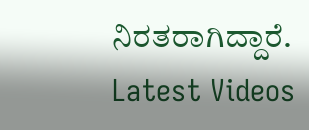ನಿರತರಾಗಿದ್ದಾರೆ.
Latest Videos